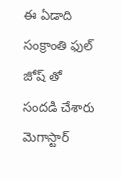ఈ ఏడాది సంక్రాంతి ఫుల్ జోష్ తో సందడి చేశారు మెగాస్టార్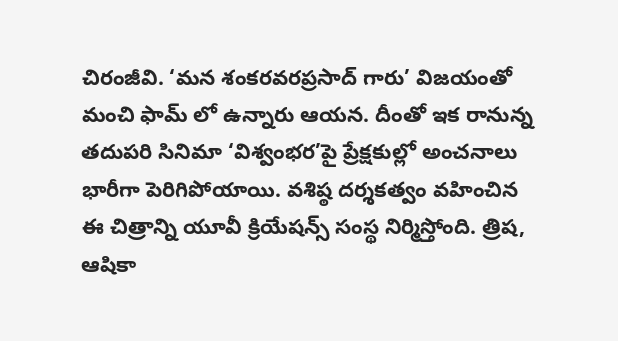చిరంజీవి. ‘మన శంకరవరప్రసాద్ గారు’ విజయంతో మంచి ఫామ్ లో ఉన్నారు ఆయన. దీంతో ఇక రానున్న తదుపరి సినిమా ‘విశ్వంభర’పై ప్రేక్షకుల్లో అంచనాలు భారీగా పెరిగిపోయాయి. వశిష్ఠ దర్శకత్వం వహించిన ఈ చిత్రాన్ని యూవీ క్రియేషన్స్ సంస్థ నిర్మిస్తోంది. త్రిష, ఆషికా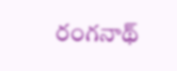రంగనాథ్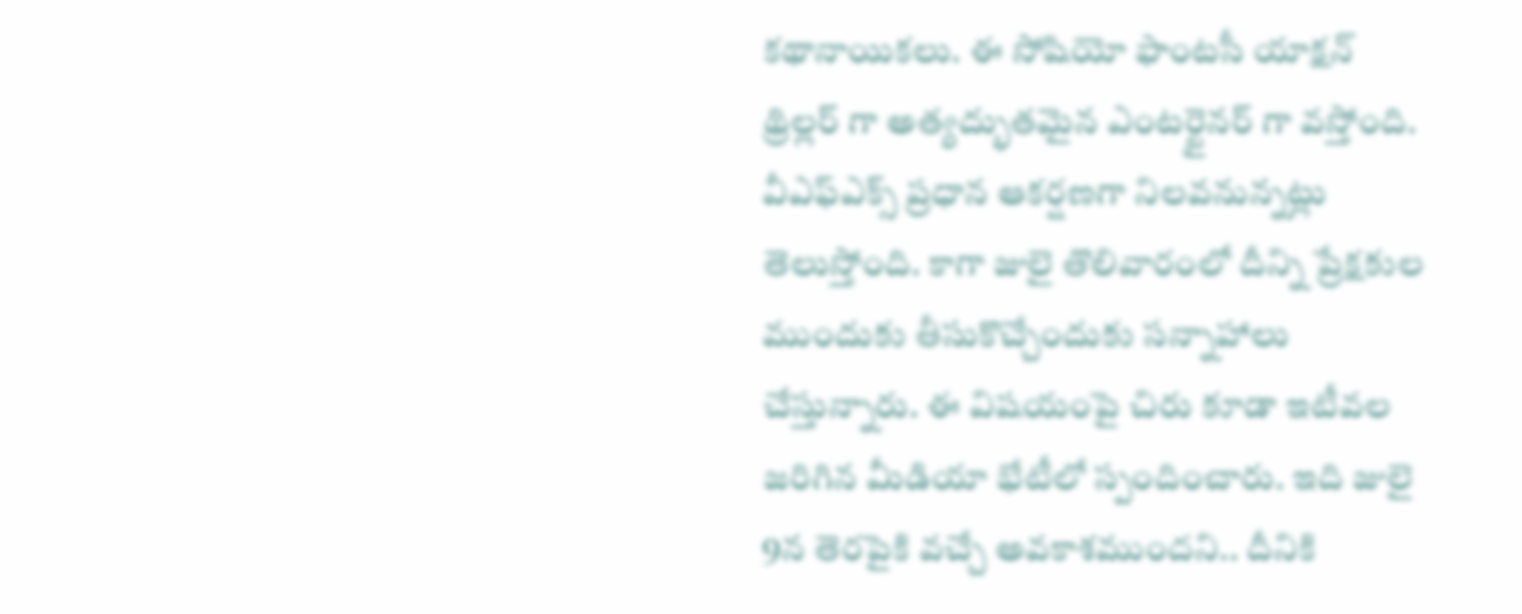కథానాయికలు. ఈ సోషియో ఫాంటసీ యాక్షన్ థ్రిల్లర్ గా అత్యద్భుతమైన ఎంటర్టైనర్ గా వస్తోంది. వీఎఫ్ఎక్స్ ప్రధాన ఆకర్షణగా నిలవనున్నట్లు తెలుస్తోంది. కాగా జులై తొలివారంలో దీన్ని ప్రేక్షకుల ముందుకు తీసుకొచ్చేందుకు సన్నాహాలు చేస్తున్నారు. ఈ విషయంపై చిరు కూడా ఇటీవల జరిగిన మీడియా భేటీలో స్పందించారు. ఇది జులై 9న తెరపైకి వచ్చే అవకాశముందని.. దీనికి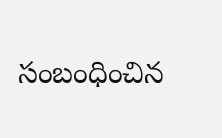సంబంధించిన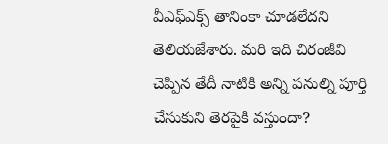వీఎఫ్ఎక్స్ తానింకా చూడలేదని తెలియజేశారు. మరి ఇది చిరంజీవి చెప్పిన తేదీ నాటికి అన్ని పనుల్ని పూర్తి చేసుకుని తెరపైకి వస్తుందా?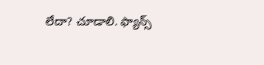లేదా? చూడాలి. ఫ్యాన్స్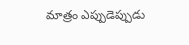మాత్రం ఎప్పుడెప్పుడు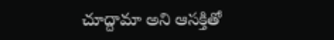చూద్దామా అని ఆసక్తితో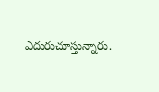ఎదురుచూస్తున్నారు.